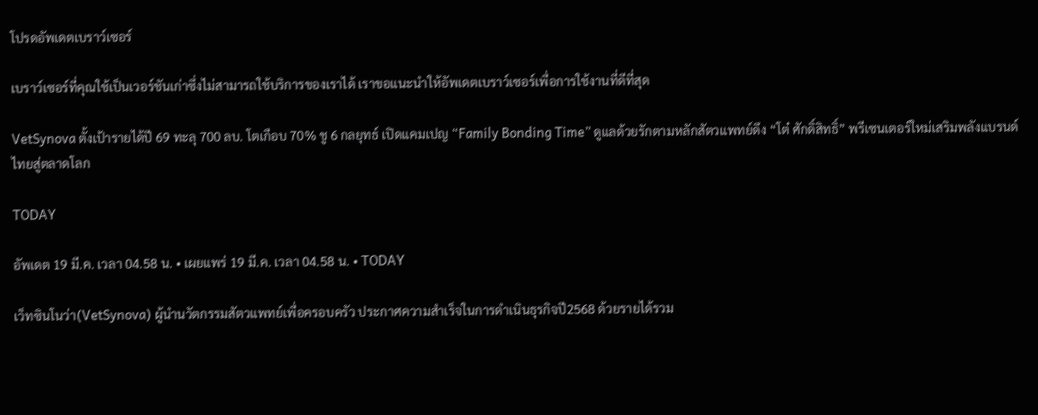โปรดอัพเดตเบราว์เซอร์

เบราว์เซอร์ที่คุณใช้เป็นเวอร์ชันเก่าซึ่งไม่สามารถใช้บริการของเราได้ เราขอแนะนำให้อัพเดตเบราว์เซอร์เพื่อการใช้งานที่ดีที่สุด

VetSynova ตั้งเป้ารายได้ปี 69 ทะลุ 700 ลบ. โตเกือบ 70% ชู 6 กลยุทธ์ เปิดแคมเปญ “Family Bonding Time” ดูแลด้วยรักตามหลักสัตวแพทย์ดึง “โต๋ ศักดิ์สิทธิ์” พรีเซนเตอร์ใหม่เสริมพลังแบรนด์ไทยสู่ตลาดโลก

TODAY

อัพเดต 19 มี.ค. เวลา 04.58 น. • เผยแพร่ 19 มี.ค. เวลา 04.58 น. • TODAY

เว็ทซินโนว่า(VetSynova) ผู้นำนวัตกรรมสัตวแพทย์เพื่อครอบครัว ประกาศความสำเร็จในการดำเนินธุรกิจปี2568 ด้วยรายได้รวม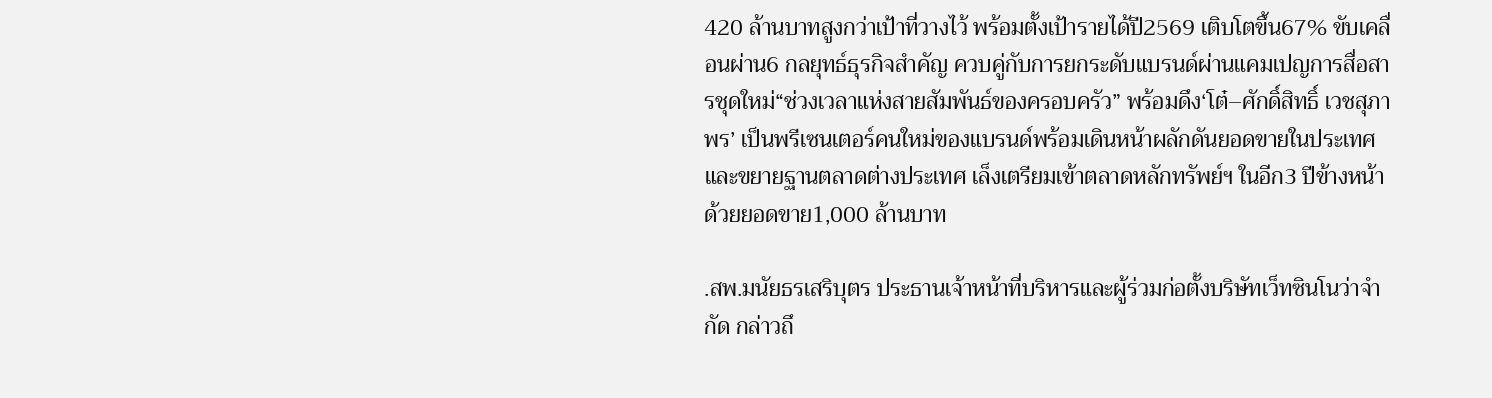420 ล้านบาทสูงกว่าเป้าที่วางไว้ พร้อมตั้งเป้ารายได้ปี2569 เติบโตขึ้น67% ขับเคลื่อนผ่าน6 กลยุทธ์ธุรกิจสำคัญ ควบคู่กับการยกระดับแบรนด์ผ่านแคมเปญการสื่อสารชุดใหม่“ช่วงเวลาแห่งสายสัมพันธ์ของครอบครัว” พร้อมดึง‘โต๋–ศักดิ์สิทธิ์ เวชสุภาพร’ เป็นพรีเซนเตอร์คนใหม่ของแบรนด์พร้อมเดินหน้าผลักดันยอดขายในประเทศและขยายฐานตลาดต่างประเทศ เล็งเตรียมเข้าตลาดหลักทรัพย์ฯ ในอีก3 ปีข้างหน้า ด้วยยอดขาย1,000 ล้านบาท

.สพ.มนัยธรเสริบุตร ประธานเจ้าหน้าที่บริหารและผู้ร่วมก่อตั้งบริษัทเว็ทซินโนว่าจำกัด กล่าวถึ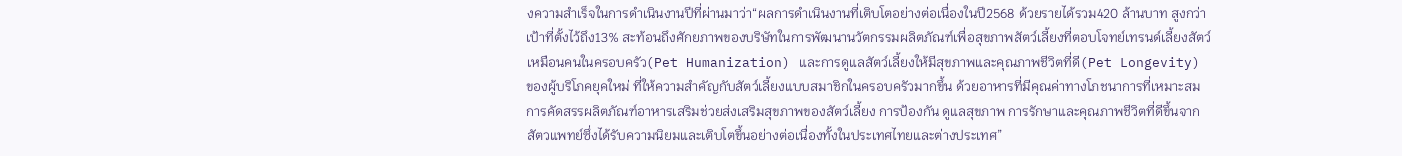งความสำเร็จในการดำเนินงานปีที่ผ่านมาว่า“ผลการดำเนินงานที่เติบโตอย่างต่อเนื่องในปี2568 ด้วยรายได้รวม420 ล้านบาท สูงกว่าเป้าที่ตั้งไว้ถึง13% สะท้อนถึงศักยภาพของบริษัทในการพัฒนานวัตกรรมผลิตภัณฑ์เพื่อสุขภาพสัตว์เลี้ยงที่ตอบโจทย์เทรนด์เลี้ยงสัตว์เหมือนคนในครอบครัว(Pet Humanization) และการดูแลสัตว์เลี้ยงให้มีสุขภาพและคุณภาพชีวิตที่ดี(Pet Longevity) ของผู้บริโภคยุคใหม่ ที่ให้ความสำคัญกับสัตว์เลี้ยงแบบสมาชิกในครอบครัวมากขึ้น ด้วยอาหารที่มีคุณค่าทางโภชนาการที่เหมาะสม การคัดสรรผลิตภัณฑ์อาหารเสริมช่วยส่งเสริมสุขภาพของสัตว์เลี้ยง การป้องกัน ดูแลสุขภาพ การรักษาและคุณภาพชีวิตที่ดีขึ้นจากสัตวแพทย์ซึ่งได้รับความนิยมและเติบโตขึ้นอย่างต่อเนื่องทั้งในประเทศไทยและต่างประเทศ”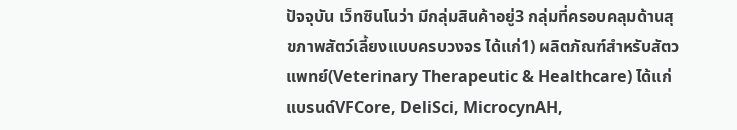ปัจจุบัน เว็ทซินโนว่า มีกลุ่มสินค้าอยู่3 กลุ่มที่ครอบคลุมด้านสุขภาพสัตว์เลี้ยงแบบครบวงจร ได้แก่1) ผลิตภัณฑ์สำหรับสัตวแพทย์(Veterinary Therapeutic & Healthcare) ได้แก่แบรนด์VFCore, DeliSci, MicrocynAH,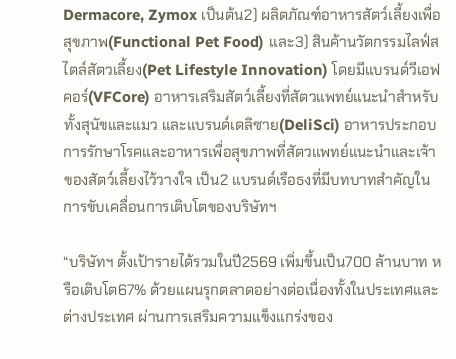Dermacore, Zymox เป็นต้น2) ผลิตภัณฑ์อาหารสัตว์เลี้ยงเพื่อสุขภาพ(Functional Pet Food) และ3) สินค้านวัตกรรมไลฟ์สไตล์สัตวเลี้ยง(Pet Lifestyle Innovation) โดยมีแบรนด์วีเอฟคอร์(VFCore) อาหารเสริมสัตว์เลี้ยงที่สัตวแพทย์แนะนำสำหรับทั้งสุนัขและแมว และแบรนด์เดลิซาย(DeliSci) อาหารประกอบการรักษาโรคและอาหารเพื่อสุขภาพที่สัตวแพทย์แนะนำและเจ้าของสัตว์เลี้ยงไว้วางใจ เป็น2 แบรนด์เรือธงที่มีบทบาทสำคัญในการขับเคลื่อนการเติบโตของบริษัทฯ

“บริษัทฯ ตั้งเป้ารายได้รวมในปี2569 เพิ่มขึ้นเป็น700 ล้านบาท หรือเติบโต67% ด้วยแผนรุกตลาดอย่างต่อเนื่องทั้งในประเทศและต่างประเทศ ผ่านการเสริมความแข็งแกร่งของ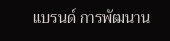แบรนด์ การพัฒนาน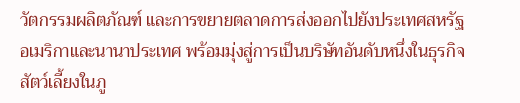วัตกรรมผลิตภัณฑ์ และการขยายตลาดการส่งออกไปยังประเทศสหรัฐอเมริกาและนานาประเทศ พร้อมมุ่งสู่การเป็นบริษัทอันดับหนึ่งในธุรกิจสัตว์เลี้ยงในภู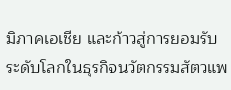มิภาคเอเชีย และก้าวสู่การยอมรับระดับโลกในธุรกิจนวัตกรรมสัตวแพ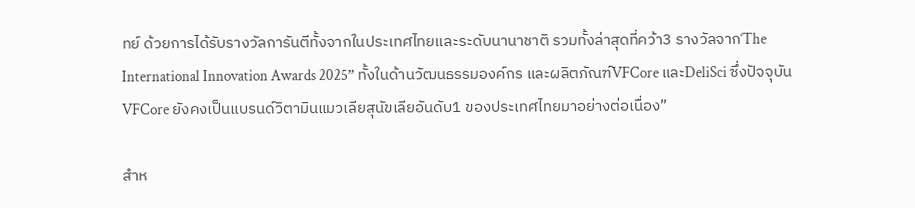ทย์ ด้วยการได้รับรางวัลการันตีทั้งจากในประเทศไทยและระดับนานาชาติ รวมทั้งล่าสุดที่คว้า3 รางวัลจาก‘The International Innovation Awards 2025” ทั้งในด้านวัฒนธรรมองค์กร และผลิตภัณฑ์VFCore และDeliSci ซึ่งปัจจุบันVFCore ยังคงเป็นแบรนด์วิตามินแมวเลียสุนัขเลียอันดับ1 ของประเทศไทยมาอย่างต่อเนื่อง”

สำห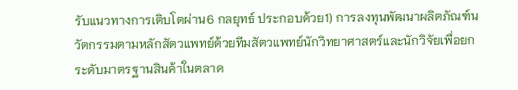รับแนวทางการเติบโตผ่าน6 กลยุทธ์ ประกอบด้วย1) การลงทุนพัฒนาผลิตภัณฑ์นวัตกรรมตามหลักสัตวแพทย์ด้วยทีมสัตวแพทย์นักวิทยาศาสตร์และนักวิจัยเพื่อยกระดับมาตรฐานสินค้าในตลาด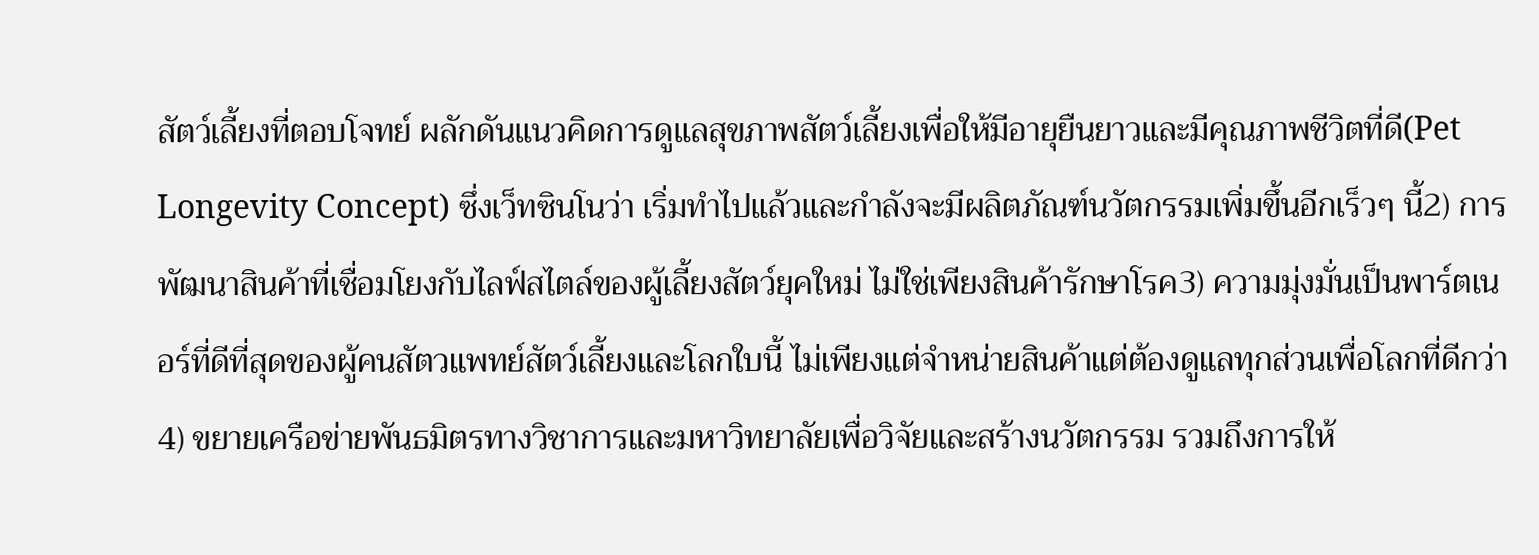สัตว์เลี้ยงที่ตอบโจทย์ ผลักดันแนวคิดการดูแลสุขภาพสัตว์เลี้ยงเพื่อให้มีอายุยืนยาวและมีคุณภาพชีวิตที่ดี(Pet Longevity Concept) ซึ่งเว็ทซินโนว่า เริ่มทำไปแล้วและกำลังจะมีผลิตภัณฑ์นวัตกรรมเพิ่มขึ้นอีกเร็วๆ นี้2) การพัฒนาสินค้าที่เชื่อมโยงกับไลฟ์สไตล์ของผู้เลี้ยงสัตว์ยุคใหม่ ไม่ใช่เพียงสินค้ารักษาโรค3) ความมุ่งมั่นเป็นพาร์ตเนอร์ที่ดีที่สุดของผู้คนสัตวแพทย์สัตว์เลี้ยงและโลกใบนี้ ไม่เพียงแต่จำหน่ายสินค้าแต่ต้องดูแลทุกส่วนเพื่อโลกที่ดีกว่า4) ขยายเครือข่ายพันธมิตรทางวิชาการและมหาวิทยาลัยเพื่อวิจัยและสร้างนวัตกรรม รวมถึงการให้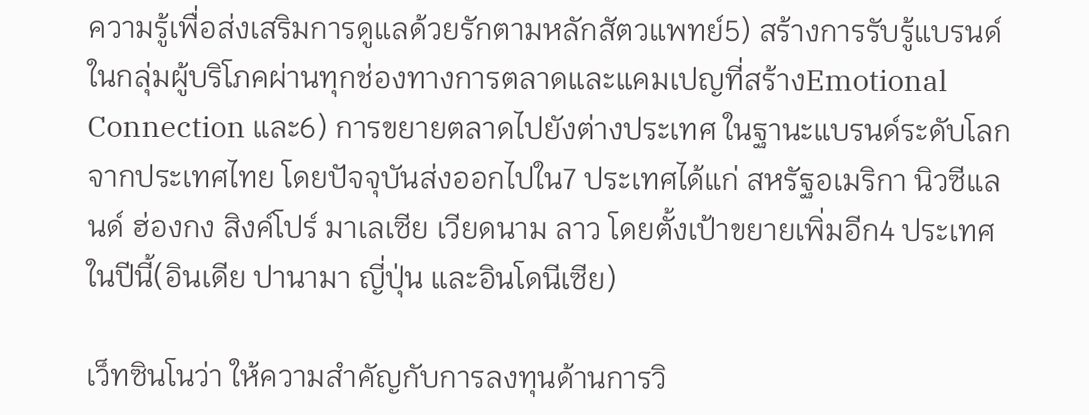ความรู้เพื่อส่งเสริมการดูแลด้วยรักตามหลักสัตวแพทย์5) สร้างการรับรู้แบรนด์ในกลุ่มผู้บริโภคผ่านทุกช่องทางการตลาดและแคมเปญที่สร้างEmotional Connection และ6) การขยายตลาดไปยังต่างประเทศ ในฐานะแบรนด์ระดับโลกจากประเทศไทย โดยปัจจุบันส่งออกไปใน7 ประเทศได้แก่ สหรัฐอเมริกา นิวซีแลนด์ ฮ่องกง สิงค์โปร์ มาเลเซีย เวียดนาม ลาว โดยตั้งเป้าขยายเพิ่มอีก4 ประเทศในปีนี้(อินเดีย ปานามา ญี่ปุ่น และอินโดนีเซีย)

เว็ทซินโนว่า ให้ความสำคัญกับการลงทุนด้านการวิ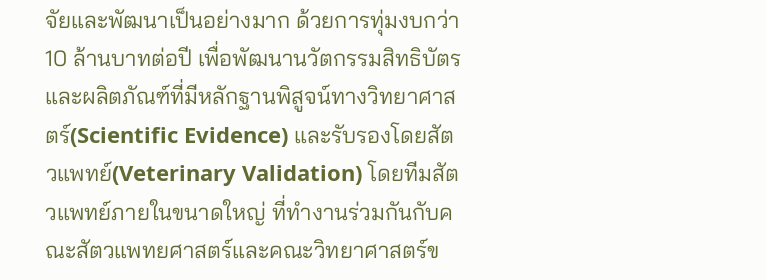จัยและพัฒนาเป็นอย่างมาก ด้วยการทุ่มงบกว่า10 ล้านบาทต่อปี เพื่อพัฒนานวัตกรรมสิทธิบัตรและผลิตภัณฑ์ที่มีหลักฐานพิสูจน์ทางวิทยาศาสตร์(Scientific Evidence) และรับรองโดยสัตวแพทย์(Veterinary Validation) โดยทีมสัตวแพทย์ภายในขนาดใหญ่ ที่ทำงานร่วมกันกับคณะสัตวแพทยศาสตร์และคณะวิทยาศาสตร์ข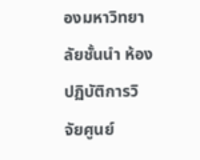องมหาวิทยาลัยชั้นนำ ห้องปฏิบัติการวิจัยศูนย์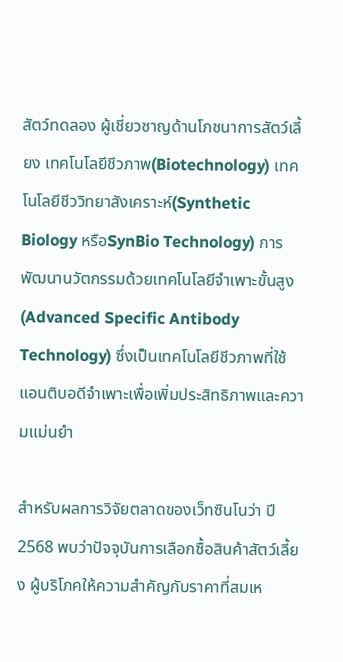สัตว์ทดลอง ผู้เชี่ยวชาญด้านโภชนาการสัตว์เลี้ยง เทคโนโลยีชีวภาพ(Biotechnology) เทคโนโลยีชีววิทยาสังเคราะห์(Synthetic Biology หรือSynBio Technology) การพัฒนานวัตกรรมด้วยเทคโนโลยีจำเพาะขั้นสูง(Advanced Specific Antibody Technology) ซึ่งเป็นเทคโนโลยีชีวภาพที่ใช้แอนติบอดีจำเพาะเพื่อเพิ่มประสิทธิภาพและความแม่นยำ

สำหรับผลการวิจัยตลาดของเว็ทซินโนว่า ปี2568 พบว่าปัจจุบันการเลือกซื้อสินค้าสัตว์เลี้ยง ผู้บริโภคให้ความสำคัญกับราคาที่สมเห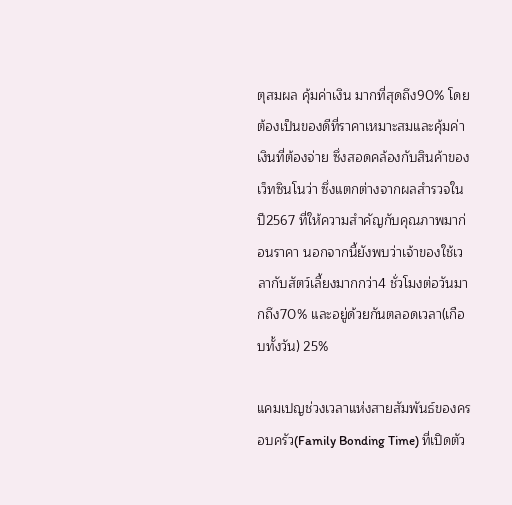ตุสมผล คุ้มค่าเงิน มากที่สุดถึง90% โดยต้องเป็นของดีที่ราคาเหมาะสมและคุ้มค่าเงินที่ต้องจ่าย ซึ่งสอดคล้องกับสินค้าของเว็ทซินโนว่า ซึ่งแตกต่างจากผลสำรวจในปี2567 ที่ให้ความสำคัญกับคุณภาพมาก่อนราคา นอกจากนี้ยังพบว่าเจ้าของใช้เวลากับสัตว์เลี้ยงมากกว่า4 ชั่วโมงต่อวันมากถึง70% และอยู่ด้วยกันตลอดเวลา(เกือบทั้งวัน) 25%

แคมเปญช่วงเวลาแห่งสายสัมพันธ์ของครอบครัว(Family Bonding Time) ที่เปิดตัว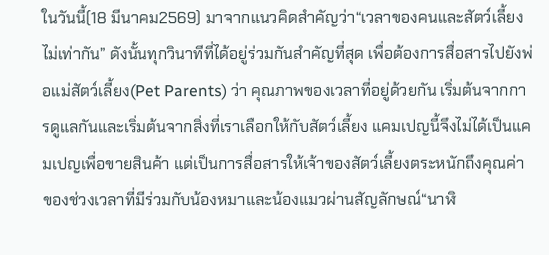ในวันนี้(18 มีนาคม2569) มาจากแนวคิดสำคัญว่า“เวลาของคนและสัตว์เลี้ยงไม่เท่ากัน” ดังนั้นทุกวินาทีที่ได้อยู่ร่วมกันสำคัญที่สุด เพื่อต้องการสื่อสารไปยังพ่อแม่สัตว์เลี้ยง(Pet Parents) ว่า คุณภาพของเวลาที่อยู่ด้วยกัน เริ่มต้นจากการดูแลกันและเริ่มต้นจากสิ่งที่เราเลือกให้กับสัตว์เลี้ยง แคมเปญนี้จึงไม่ได้เป็นแคมเปญเพื่อขายสินค้า แต่เป็นการสื่อสารให้เจ้าของสัตว์เลี้ยงตระหนักถึงคุณค่าของช่วงเวลาที่มีร่วมกับน้องหมาและน้องแมวผ่านสัญลักษณ์“นาฬิ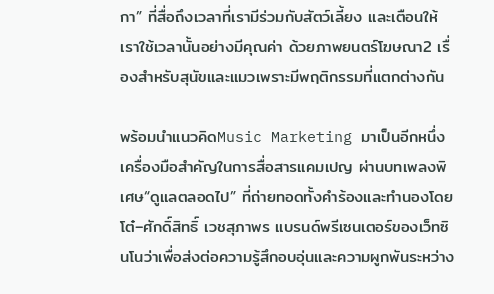กา” ที่สื่อถึงเวลาที่เรามีร่วมกับสัตว์เลี้ยง และเตือนให้เราใช้เวลานั้นอย่างมีคุณค่า ด้วยภาพยนตร์โฆษณา2 เรื่องสำหรับสุนัขและแมวเพราะมีพฤติกรรมที่แตกต่างกัน

พร้อมนำแนวคิดMusic Marketing มาเป็นอีกหนึ่งเครื่องมือสำคัญในการสื่อสารแคมเปญ ผ่านบทเพลงพิเศษ“ดูแลตลอดไป” ที่ถ่ายทอดทั้งคำร้องและทำนองโดย โต๋–ศักดิ์สิทธิ์ เวชสุภาพร แบรนด์พรีเซนเตอร์ของเว็ทซินโนว่าเพื่อส่งต่อความรู้สึกอบอุ่นและความผูกพันระหว่าง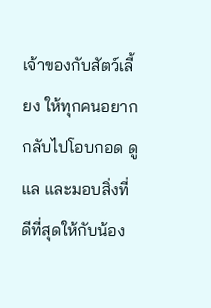เจ้าของกับสัตว์เลี้ยง ให้ทุกคนอยากกลับไปโอบกอด ดูแล และมอบสิ่งที่ดีที่สุดให้กับน้อง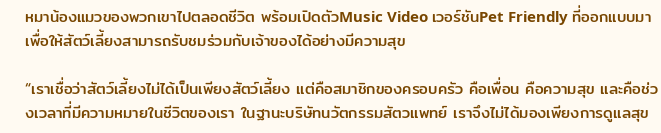หมาน้องแมวของพวกเขาไปตลอดชีวิต พร้อมเปิดตัวMusic Video เวอร์ชันPet Friendly ที่ออกแบบมาเพื่อให้สัตว์เลี้ยงสามารถรับชมร่วมกับเจ้าของได้อย่างมีความสุข

“เราเชื่อว่าสัตว์เลี้ยงไม่ได้เป็นเพียงสัตว์เลี้ยง แต่คือสมาชิกของครอบครัว คือเพื่อน คือความสุข และคือช่วงเวลาที่มีความหมายในชีวิตของเรา ในฐานะบริษัทนวัตกรรมสัตวแพทย์ เราจึงไม่ได้มองเพียงการดูแลสุข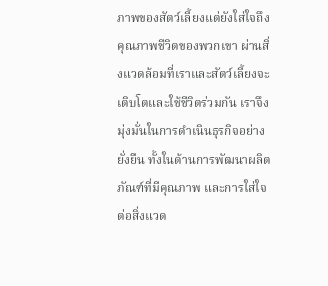ภาพของสัตว์เลี้ยงแต่ยังใส่ใจถึงคุณภาพชีวิตของพวกเขา ผ่านสิ่งแวดล้อมที่เราและสัตว์เลี้ยงจะเติบโตและใช้ชีวิตร่วมกัน เราจึงมุ่งมั่นในการดำเนินธุรกิจอย่างยั่งยืน ทั้งในด้านการพัฒนาผลิตภัณฑ์ที่มีคุณภาพ และการใส่ใจต่อสิ่งแวด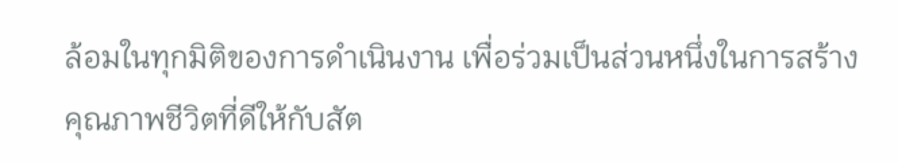ล้อมในทุกมิติของการดำเนินงาน เพื่อร่วมเป็นส่วนหนึ่งในการสร้างคุณภาพชีวิตที่ดีให้กับสัต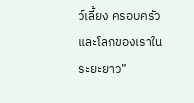ว์เลี้ยง ครอบครัว และโลกของเราในระยะยาว”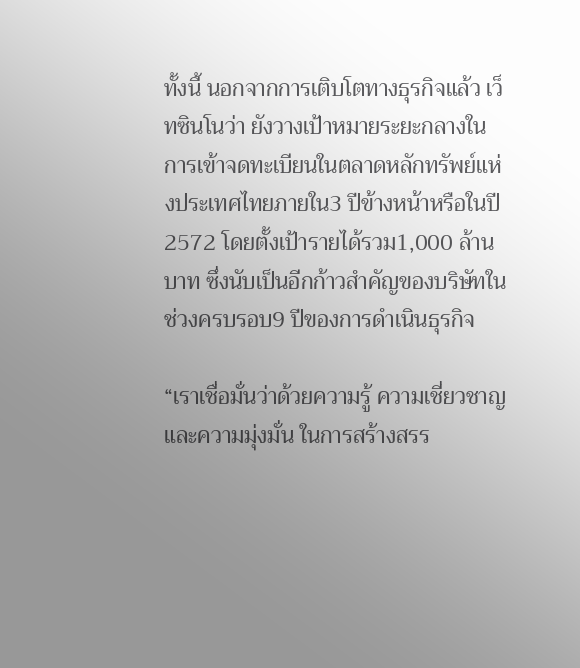ทั้งนี้ นอกจากการเติบโตทางธุรกิจแล้ว เว็ทซินโนว่า ยังวางเป้าหมายระยะกลางในการเข้าจดทะเบียนในตลาดหลักทรัพย์แห่งประเทศไทยภายใน3 ปีข้างหน้าหรือในปี2572 โดยตั้งเป้ารายได้รวม1,000 ล้านบาท ซึ่งนับเป็นอีกก้าวสำคัญของบริษัทในช่วงครบรอบ9 ปีของการดำเนินธุรกิจ

“เราเชื่อมั่นว่าด้วยความรู้ ความเชี่ยวชาญ และความมุ่งมั่น ในการสร้างสรร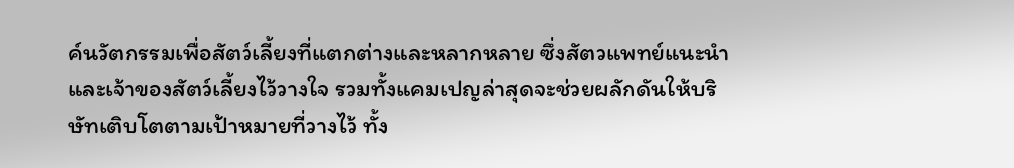ค์นวัตกรรมเพื่อสัตว์เลี้ยงที่แตกต่างและหลากหลาย ซึ่งสัตวแพทย์แนะนำและเจ้าของสัตว์เลี้ยงไว้วางใจ รวมทั้งแคมเปญล่าสุดจะช่วยผลักดันให้บริษัทเติบโตตามเป้าหมายที่วางไว้ ทั้ง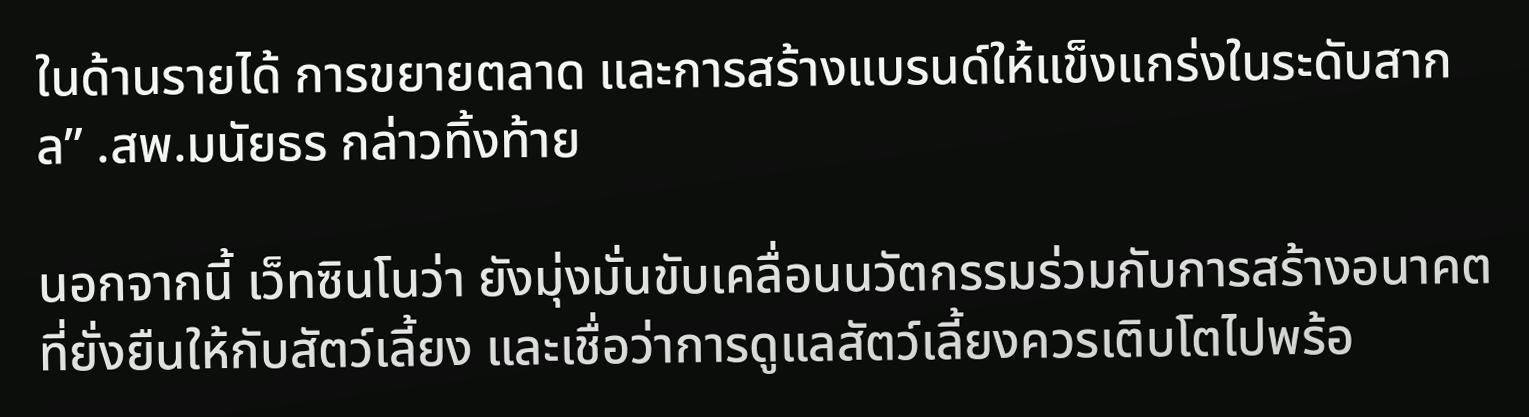ในด้านรายได้ การขยายตลาด และการสร้างแบรนด์ให้แข็งแกร่งในระดับสากล” .สพ.มนัยธร กล่าวทิ้งท้าย

นอกจากนี้ เว็ทซินโนว่า ยังมุ่งมั่นขับเคลื่อนนวัตกรรมร่วมกับการสร้างอนาคตที่ยั่งยืนให้กับสัตว์เลี้ยง และเชื่อว่าการดูแลสัตว์เลี้ยงควรเติบโตไปพร้อ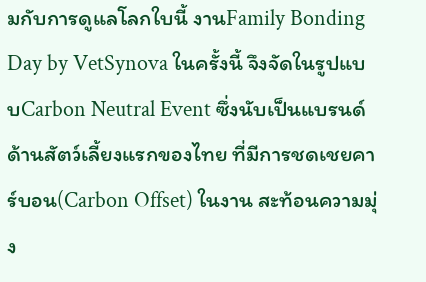มกับการดูแลโลกใบนี้ งานFamily Bonding Day by VetSynova ในครั้งนี้ จึงจัดในรูปแบบCarbon Neutral Event ซึ่งนับเป็นแบรนด์ด้านสัตว์เลี้ยงแรกของไทย ที่มีการชดเชยคาร์บอน(Carbon Offset) ในงาน สะท้อนความมุ่ง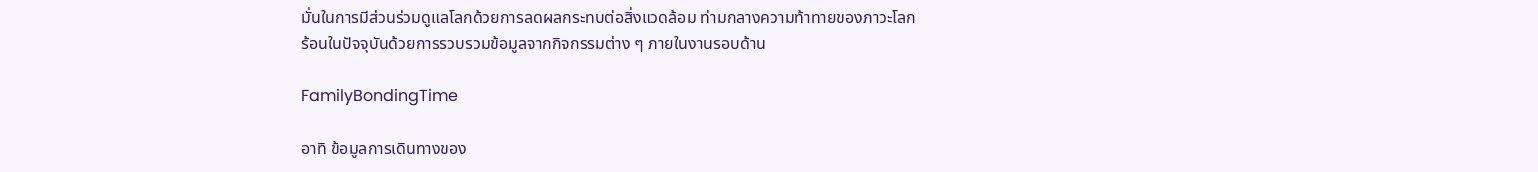มั่นในการมีส่วนร่วมดูแลโลกด้วยการลดผลกระทบต่อสิ่งแวดล้อม ท่ามกลางความท้าทายของภาวะโลกร้อนในปัจจุบันด้วยการรวบรวมข้อมูลจากกิจกรรมต่าง ๆ ภายในงานรอบด้าน

FamilyBondingTime

อาทิ ข้อมูลการเดินทางของ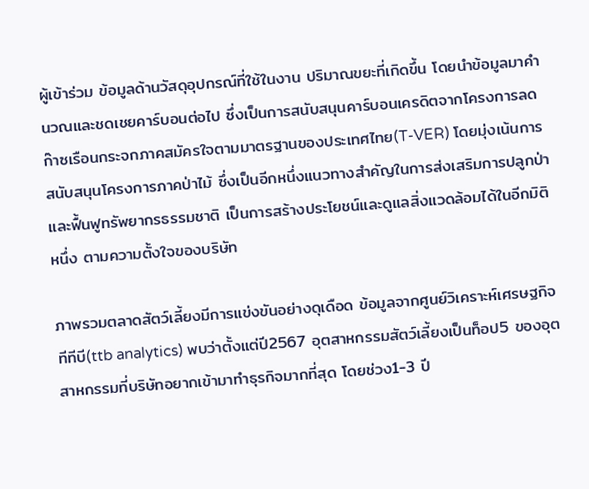ผู้เข้าร่วม ข้อมูลด้านวัสดุอุปกรณ์ที่ใช้ในงาน ปริมาณขยะที่เกิดขึ้น โดยนำข้อมูลมาคำนวณและชดเชยคาร์บอนต่อไป ซึ่งเป็นการสนับสนุนคาร์บอนเครดิตจากโครงการลดก๊าซเรือนกระจกภาคสมัครใจตามมาตรฐานของประเทศไทย(T-VER) โดยมุ่งเน้นการสนับสนุนโครงการภาคป่าไม้ ซึ่งเป็นอีกหนึ่งแนวทางสำคัญในการส่งเสริมการปลูกป่า และฟื้นฟูทรัพยากรธรรมชาติ เป็นการสร้างประโยชน์และดูแลสิ่งแวดล้อมได้ในอีกมิติหนึ่ง ตามความตั้งใจของบริษัท

ภาพรวมตลาดสัตว์เลี้ยงมีการแข่งขันอย่างดุเดือด ข้อมูลจากศูนย์วิเคราะห์เศรษฐกิจ ทีทีบี(ttb analytics) พบว่าตั้งแต่ปี2567 อุตสาหกรรมสัตว์เลี้ยงเป็นท็อป5 ของอุตสาหกรรมที่บริษัทอยากเข้ามาทำธุรกิจมากที่สุด โดยช่วง1-3 ปี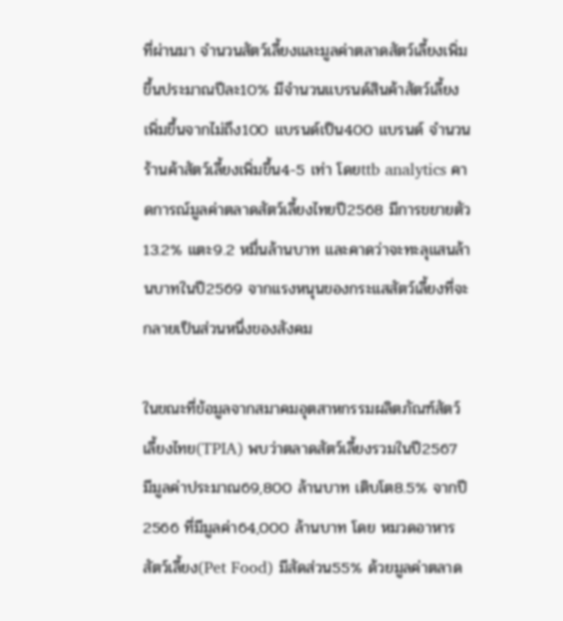ที่ผ่านมา จำนวนสัตว์เลี้ยงและมูลค่าตลาดสัตว์เลี้ยงเพิ่มขึ้นประมาณปีละ10% มีจำนวนแบรนด์สินค้าสัตว์เลี้ยงเพิ่มขึ้นจากไม่ถึง100 แบรนด์เป็น400 แบรนด์ จำนวนร้านค้าสัตว์เลี้ยงเพิ่มขึ้น4-5 เท่า โดยttb analytics คาดการณ์มูลค่าตลาดสัตว์เลี้ยงไทยปี2568 มีการขยายตัว13.2% แตะ9.2 หมื่นล้านบาท และคาดว่าจะทะลุแสนล้านบาทในปี2569 จากแรงหนุนของกระแสสัตว์เลี้ยงที่จะกลายเป็นส่วนหนึ่งของสังคม

ในขณะที่ข้อมูลจากสมาคมอุตสาหกรรมผลิตภัณฑ์สัตว์เลี้ยงไทย(TPIA) พบว่าตลาดสัตว์เลี้ยงรวมในปี2567 มีมูลค่าประมาณ69,800 ล้านบาท เติบโต8.5% จากปี2566 ที่มีมูลค่า64,000 ล้านบาท โดย หมวดอาหารสัตว์เลี้ยง(Pet Food) มีสัดส่วน55% ด้วยมูลค่าตลาด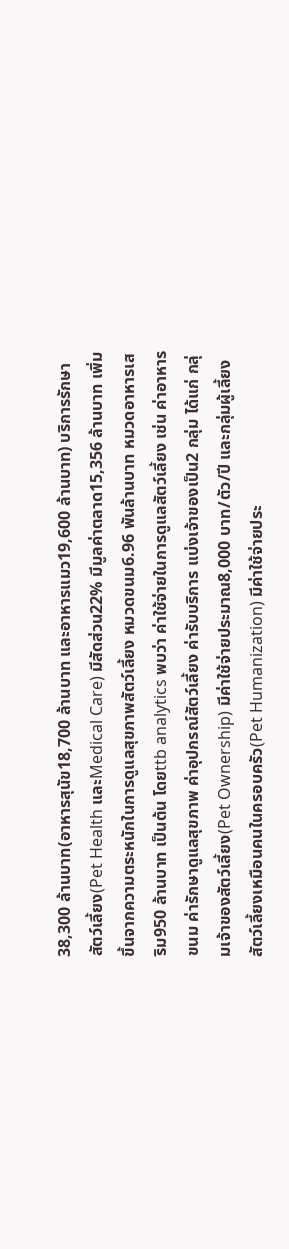38,300 ล้านบาท(อาหารสุนัข18,700 ล้านบาท และอาหารแมว19,600 ล้านบาท) บริการรักษาสัตว์เลี้ยง(Pet Health และMedical Care) มีสัดส่วน22% มีมูลค่าตลาด15,356 ล้านบาท เพิ่มขึ้นจากความตระหนักในการดูแลสุขภาพสัตว์เลี้ยง หมวดขนม6.96 พันล้านบาท หมวดอาหารเสริม950 ล้านบาท เป็นต้น โดยttb analytics พบว่า ค่าใช้จ่ายในการดูแลสัตว์เลี้ยง เช่น ค่าอาหาร ขนม ค่ารักษาดูแลสุขภาพ ค่าอุปกรณ์สัตว์เลี้ยง ค่ารับบริการ แบ่งเจ้าของเป็น2 กลุ่ม ได้แก่ กลุ่มเจ้าของสัตว์เลี้ยง(Pet Ownership) มีค่าใช้จ่ายประมาณ8,000 บาท/ตัว/ปี และกลุ่มผู้เลี้ยงสัตว์เลี้ยงเหมือนคนในครอบครัว(Pet Humanization) มีค่าใช้จ่ายประ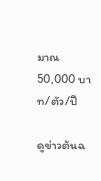มาณ50,000 บาท/ตัว/ปี

ดูข่าวต้นฉ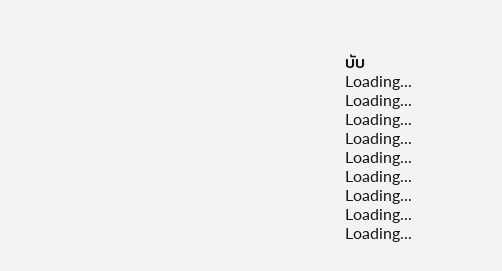บับ
Loading...
Loading...
Loading...
Loading...
Loading...
Loading...
Loading...
Loading...
Loading...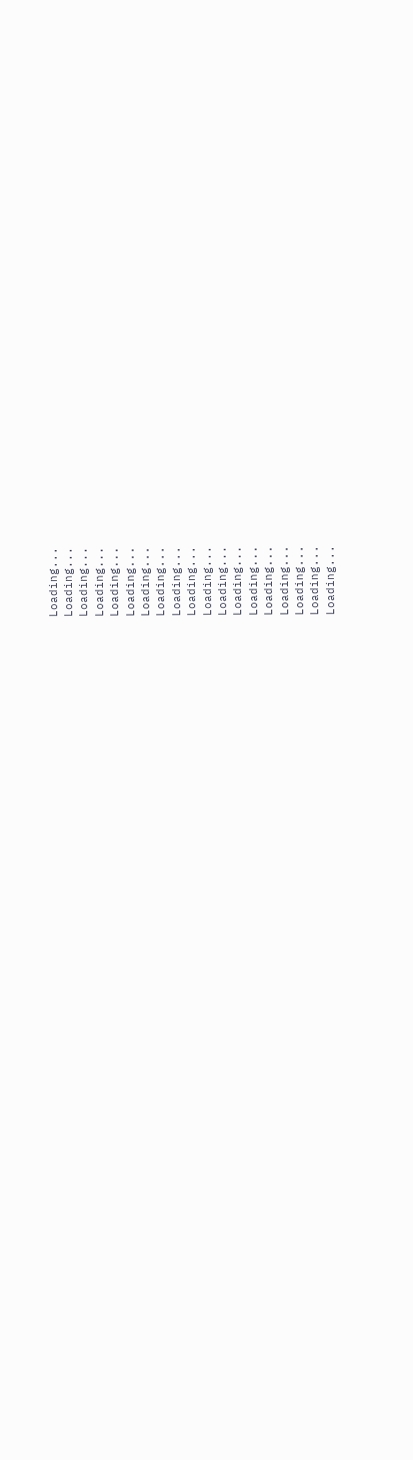Loading...
Loading...
Loading...
Loading...
Loading...
Loading...
Loading...
Loading...
Loading...
Loading...
Loading...
Loading...
Loading...
Loading...
Loading...
Loading...
Loading...
Loading...
Loading...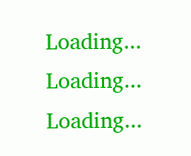Loading...
Loading...
Loading...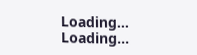Loading...
Loading...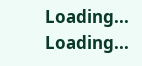Loading...
Loading...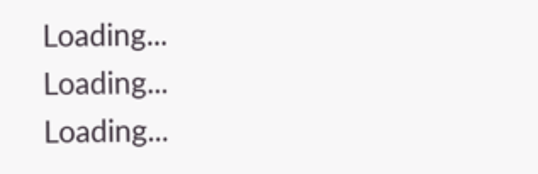Loading...
Loading...
Loading...